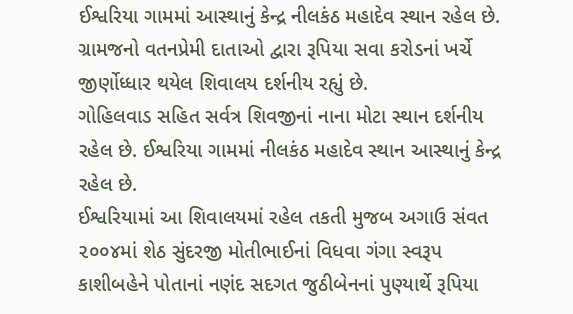ઈશ્વરિયા ગામમાં આસ્થાનું કેન્દ્ર નીલકંઠ મહાદેવ સ્થાન રહેલ છે. ગ્રામજનો વતનપ્રેમી દાતાઓ દ્વારા રૂપિયા સવા કરોડનાં ખર્ચે જીર્ણોધ્ધાર થયેલ શિવાલય દર્શનીય રહ્યું છે.
ગોહિલવાડ સહિત સર્વત્ર શિવજીનાં નાના મોટા સ્થાન દર્શનીય રહેલ છે. ઈશ્વરિયા ગામમાં નીલકંઠ મહાદેવ સ્થાન આસ્થાનું કેન્દ્ર રહેલ છે.
ઈશ્વરિયામાં આ શિવાલયમાં રહેલ તકતી મુજબ અગાઉ સંવત ૨૦૦૪માં શેઠ સુંદરજી મોતીભાઈનાં વિધવા ગંગા સ્વરૂપ કાશીબહેને પોતાનાં નણંદ સદગત જુઠીબેનનાં પુણ્યાર્થે રૂપિયા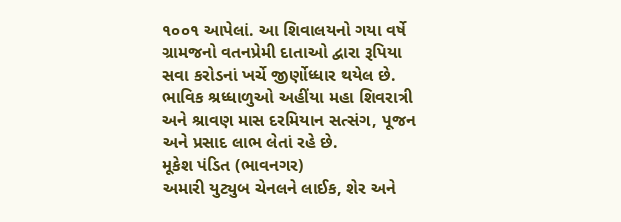૧૦૦૧ આપેલાં. આ શિવાલયનો ગયા વર્ષે ગ્રામજનો વતનપ્રેમી દાતાઓ દ્વારા રૂપિયા સવા કરોડનાં ખર્ચે જીર્ણોધ્ધાર થયેલ છે.
ભાવિક શ્રધ્ધાળુઓ અહીંયા મહા શિવરાત્રી અને શ્રાવણ માસ દરમિયાન સત્સંગ, પૂજન અને પ્રસાદ લાભ લેતાં રહે છે.
મૂકેશ પંડિત (ભાવનગર)
અમારી યુટ્યુબ ચેનલને લાઈક, શેર અને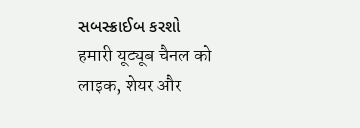સબસ્ક્રાઈબ કરશો
हमारी यूट्यूब चैनल को लाइक, शेयर और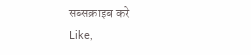सब्सक्राइब करे
Like,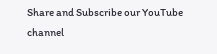Share and Subscribe our YouTube channel